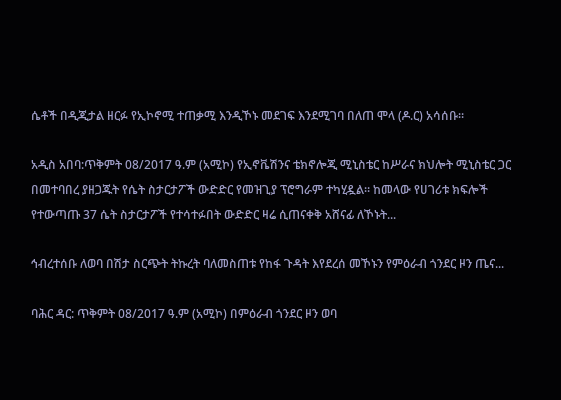ሴቶች በዲጂታል ዘርፉ የኢኮኖሚ ተጠቃሚ እንዲኾኑ መደገፍ እንደሚገባ በለጠ ሞላ (ዶ.ር) አሳሰቡ።

አዲስ አበባ:ጥቅምት 08/2017 ዓ.ም (አሚኮ) የኢኖቬሽንና ቴክኖሎጂ ሚኒስቴር ከሥራና ክህሎት ሚኒስቴር ጋር በመተባበረ ያዘጋጁት የሴት ስታርታፖች ውድድር የመዝጊያ ፕሮግራም ተካሂዷል። ከመላው የሀገሪቱ ክፍሎች የተውጣጡ 37 ሴት ስታርታፖች የተሳተፉበት ውድድር ዛሬ ሲጠናቀቅ አሸናፊ ለኾኑት...

ኅብረተሰቡ ለወባ በሽታ ስርጭት ትኩረት ባለመስጠቱ የከፋ ጉዳት እየደረሰ መኾኑን የምዕራብ ጎንደር ዞን ጤና...

ባሕር ዳር: ጥቅምት 08/2017 ዓ.ም (አሚኮ) በምዕራብ ጎንደር ዞን ወባ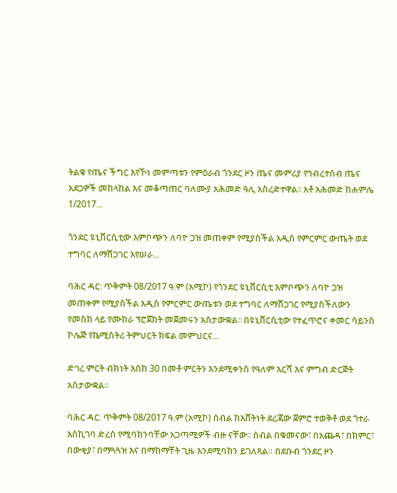ትልቁ የጤና ችግር እየኾነ መምጣቱን የምዕራብ ጎንደር ዞን ጤና መምሪያ የኀብረተሰብ ጤና አደጋዎች መከላከል እና መቆጣጠር ባለሙያ አሕመድ ዓሊ አስረድተዋል፡፡ አቶ አሕመድ ከሐምሌ 1/2017...

ጎንደር ዩኒቨርሲቲው እምቦጭን ለባዮ ጋዝ መጠቀም የሚያስችል አዲስ የምርምር ውጤት ወደ ተግባር ለማሸጋገር እየሠራ...

ባሕር ዳር: ጥቅምት 08/2017 ዓ.ም (አሚኮ) የጎንደር ዩኒቨርሲቲ እምቦጭን ለባዮ ጋዝ መጠቀም የሚያስችል አዲስ የምርምር ውጤቱን ወደ ተግባር ለማሸጋገር የሚያስችለውን የመስክ ላይ የሙከራ ፕሮጀክት መጀመሩን አስታውቋል፡፡ በዩኒቨርሲቲው የተፈጥሮና ቀመር ሳይንስ ኮሌጅ የኬሚስትሪ ትምህርት ክፍል መምህርና...

ድኅረ ምርት ብክነት እስከ 30 በመቶ ምርትን እንደሚቀንስ የዓለም እርሻ እና ምግብ ድርጅት አስታውቋል፡፡

ባሕር ዳር: ጥቅምት 08/2017 ዓ.ም (አሚኮ) ሰብል ከእሸትነት ደረጃው ጀምሮ ተወቅቶ ወደ ጎተራ እስኪገባ ድረስ የሚባክንባቸው አጋጣሚዎች ብዙ ናቸው፡፡ ሰብል በቁመናው፣ በአጨዳ፣ በክምር፣ በውቂያ፣ በማጓጓዝ እና በማከማቸት ጊዜ እንደሚባክን ይገለጻል። በደቡብ ጎንደር ዞን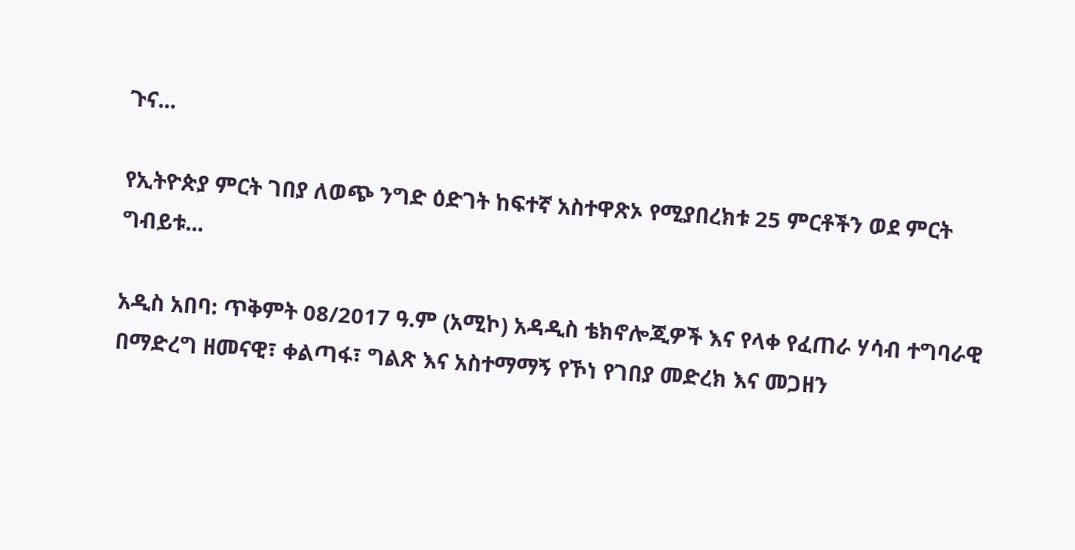ጉና...

የኢትዮጵያ ምርት ገበያ ለወጭ ንግድ ዕድገት ከፍተኛ አስተዋጽኦ የሚያበረክቱ 25 ምርቶችን ወደ ምርት ግብይቱ...

አዲስ አበባ: ጥቅምት 08/2017 ዓ.ም (አሚኮ) አዳዲስ ቴክኖሎጂዎች እና የላቀ የፈጠራ ሃሳብ ተግባራዊ በማድረግ ዘመናዊ፣ ቀልጣፋ፣ ግልጽ እና አስተማማኝ የኾነ የገበያ መድረክ እና መጋዘን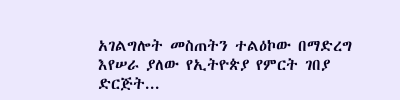አገልግሎት መስጠትን ተልዕኮው በማድረግ እየሠራ ያለው የኢትዮጵያ የምርት ገበያ ድርጅት...